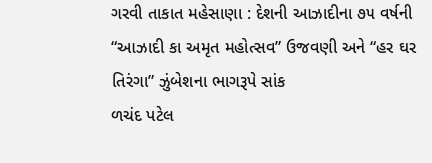ગરવી તાકાત મહેસાણા : દેશની આઝાદીના ૭૫ વર્ષની “આઝાદી કા અમૃત મહોત્સવ” ઉજવણી અને “હર ઘર તિરંગા” ઝુંબેશના ભાગરૂપે સાંક
ળચંદ પટેલ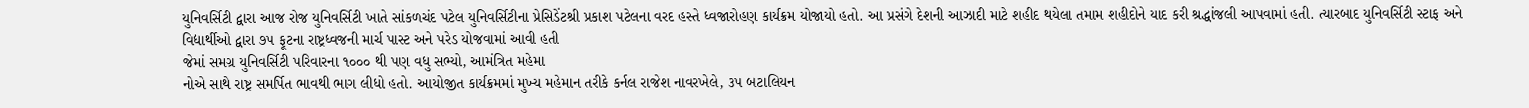યુનિવર્સિટી દ્વારા આજ રોજ યુનિવર્સિટી ખાતે સાંકળચંદ પટેલ યુનિવર્સિટીના પ્રેસિડેંટશ્રી પ્રકાશ પટેલના વરદ હસ્તે ધ્વજારોહણ કાર્યક્રમ યોજાયો હતો. આ પ્રસંગે દેશની આઝાદી માટે શહીદ થયેલા તમામ શહીદોને યાદ કરી શ્રદ્ધાંજલી આપવામાં હતી. ત્યારબાદ યુનિવર્સિટી સ્ટાફ અને વિદ્યાર્થીઓ દ્વારા ૭૫ ફૂટના રાષ્ટ્રધ્વજની માર્ચ પાસ્ટ અને પરેડ યોજવામાં આવી હતી
જેમાં સમગ્ર યુનિવર્સિટી પરિવારના ૧૦૦૦ થી પણ વધુ સભ્યો, આમંત્રિત મહેમા
નોએ સાથે રાષ્ટ્ર સમર્પિત ભાવથી ભાગ લીધો હતો. આયોજીત કાર્યક્રમમાં મુખ્ય મહેમાન તરીકે કર્નલ રાજેશ નાવરખેલે, ૩૫ બટાલિયન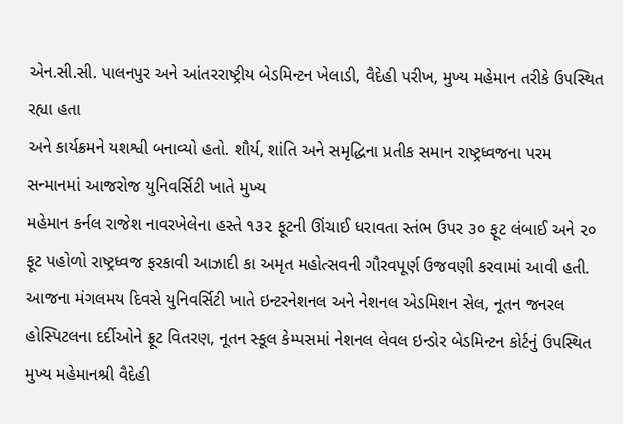એન.સી.સી. પાલનપુર અને આંતરરાષ્ટ્રીય બેડમિન્ટન ખેલાડી, વૈદેહી પરીખ, મુખ્ય મહેમાન તરીકે ઉપસ્થિત રહ્યા હતા
અને કાર્યક્રમને યશશ્વી બનાવ્યો હતો. શૌર્ય, શાંતિ અને સમૃદ્ધિના પ્રતીક સમાન રાષ્ટ્રધ્વજના પરમ સન્માનમાં આજરોજ યુનિવર્સિટી ખાતે મુખ્ય
મહેમાન કર્નલ રાજેશ નાવરખેલેના હસ્તે ૧૩૨ ફૂટની ઊંચાઈ ધરાવતા સ્તંભ ઉપર ૩૦ ફૂટ લંબાઈ અને ૨૦ ફૂટ પહોળો રાષ્ટ્રધ્વજ ફરકાવી આઝાદી કા અમૃત મહોત્સવની ગૌરવપૂર્ણ ઉજવણી કરવામાં આવી હતી.
આજના મંગલમય દિવસે યુનિવર્સિટી ખાતે ઇન્ટરનેશનલ અને નેશનલ એડમિશન સેલ, નૂતન જનરલ હોસ્પિટલના દર્દીઓને ફ્રૂટ વિતરણ, નૂતન સ્કૂલ કેમ્પસમાં નેશનલ લેવલ ઇન્ડોર બેડમિન્ટન કોર્ટનું ઉપસ્થિત મુખ્ય મહેમાનશ્રી વૈદેહી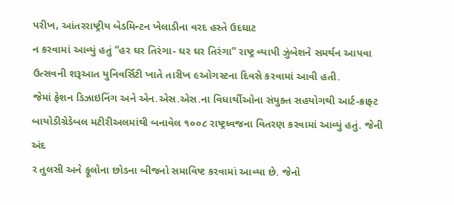પરીખ, આંતરરાષ્ટ્રીય બેડમિન્ટન ખેલાડીના વરદ હસ્તે ઉદઘાટ
ન કરવામાં આવ્યું હતું “હર ઘર તિરંગા- ઘર ઘર તિરંગા” રાષ્ટ્ર વ્યાપી ઝુંબેશને સમર્થન આપવા ઉત્સવની શરૂઆત યુનિવર્સિટી ખાતે તારીખ ૯ઓગસ્ટના દિવસે કરવામાં આવી હતી.
જેમાં ફેશન ડિઝાઇનિંગ અને એન.એસ.એસ.ના વિધાર્થીઓના સંયુક્ત સહયોગથી આર્ટ-ક્રાફ્ટ બાયોડીગ્રેડેબલ મટીરીઅલમાંથી બનાવેલ ૧૦૦૮ રાષ્ટ્રધ્વજના વિતરણ કરવામાં આવ્યું હતું. જેની અંદ
ર તુલસી અને ફૂલોના છોડના બીજનો સમાવિષ્ટ કરવામાં આવ્યા છે. જેનો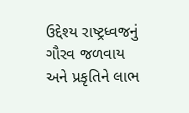ઉદ્દેશ્ય રાષ્ટ્રધ્વજનું ગૌરવ જળવાય અને પ્રકૃતિને લાભ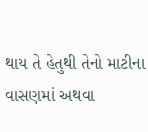થાય તે હેતુથી તેનો માટીના વાસણમાં અથવા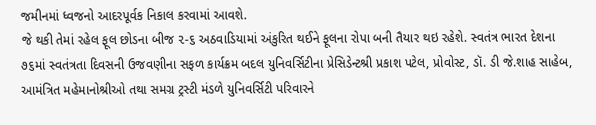જમીનમાં ધ્વજનો આદરપૂર્વક નિકાલ કરવામાં આવશે.
જે થકી તેમાં રહેલ ફૂલ છોડના બીજ ૨-૬ અઠવાડિયામાં અંકુરિત થઈને ફૂલના રોપા બની તૈયાર થઇ રહેશે. સ્વતંત્ર ભારત દેશના ૭૬માં સ્વતંત્રતા દિવસની ઉજવણીના સફળ કાર્યક્રમ બદલ યુનિવર્સિટીના પ્રેસિડેન્ટશ્રી પ્રકાશ પટેલ, પ્રોવોસ્ટ, ડૉ. ડી જે.શાહ સાહેબ, આમંત્રિત મહેમાનોશ્રીઓ તથા સમગ્ર ટ્રસ્ટી મંડળે યુનિવર્સિટી પરિવારને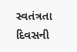સ્વતંત્રતા દિવસની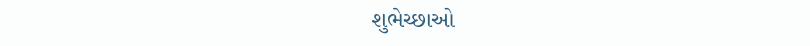શુભેચ્છાઓ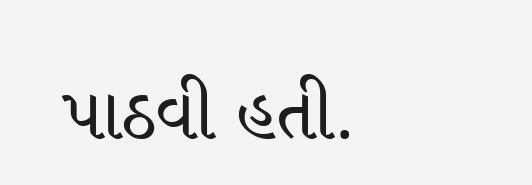પાઠવી હતી.